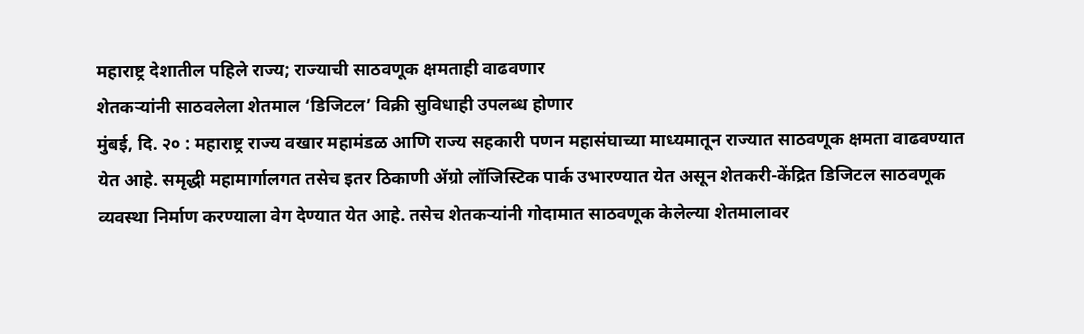महाराष्ट्र देशातील पहिले राज्य; राज्याची साठवणूक क्षमताही वाढवणार
शेतकऱ्यांनी साठवलेला शेतमाल ‘डिजिटल’ विक्री सुविधाही उपलब्ध होणार
मुंबई, दि. २० : महाराष्ट्र राज्य वखार महामंडळ आणि राज्य सहकारी पणन महासंघाच्या माध्यमातून राज्यात साठवणूक क्षमता वाढवण्यात येत आहे. समृद्धी महामार्गालगत तसेच इतर ठिकाणी ॲग्रो लॉजिस्टिक पार्क उभारण्यात येत असून शेतकरी-केंद्रित डिजिटल साठवणूक व्यवस्था निर्माण करण्याला वेग देण्यात येत आहे. तसेच शेतकऱ्यांनी गोदामात साठवणूक केलेल्या शेतमालावर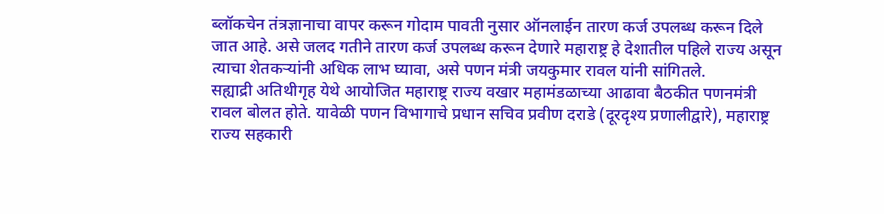ब्लॉकचेन तंत्रज्ञानाचा वापर करून गोदाम पावती नुसार ऑनलाईन तारण कर्ज उपलब्ध करून दिले जात आहे. असे जलद गतीने तारण कर्ज उपलब्ध करून देणारे महाराष्ट्र हे देशातील पहिले राज्य असून त्याचा शेतकऱ्यांनी अधिक लाभ घ्यावा, असे पणन मंत्री जयकुमार रावल यांनी सांगितले.
सह्याद्री अतिथीगृह येथे आयोजित महाराष्ट्र राज्य वखार महामंडळाच्या आढावा बैठकीत पणनमंत्री रावल बोलत होते. यावेळी पणन विभागाचे प्रधान सचिव प्रवीण दराडे (दूरदृश्य प्रणालीद्वारे), महाराष्ट्र राज्य सहकारी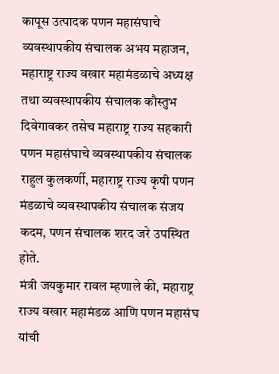कापूस उत्पादक पणन महासंघाचे व्यवस्थापकीय संचालक अभय महाजन, महाराष्ट्र राज्य वखार महामंडळाचे अध्यक्ष तथा व्यवस्थापकीय संचालक कौस्तुभ दिवेगावकर तसेच महाराष्ट्र राज्य सहकारी पणन महासंघाचे व्यवस्थापकीय संचालक राहुल कुलकर्णी, महाराष्ट्र राज्य कृषी पणन मंडळाचे व्यवस्थापकीय संचालक संजय कदम, पणन संचालक शरद जरे उपस्थित होते.
मंत्री जयकुमार रावल म्हणाले की, महाराष्ट्र राज्य वखार महामंडळ आणि पणन महासंघ यांची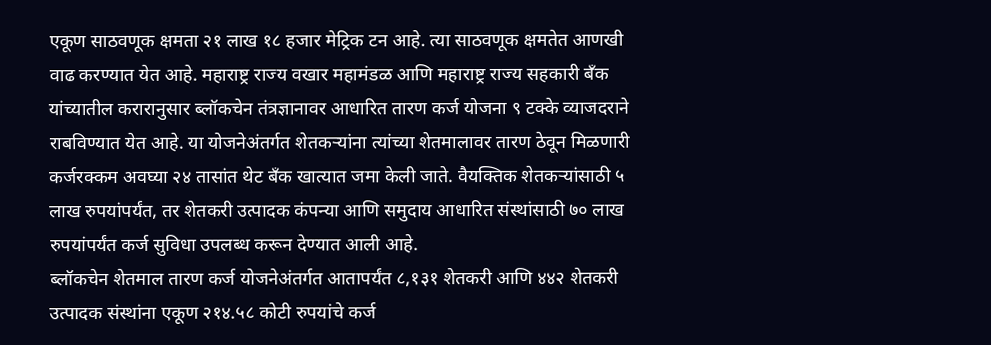एकूण साठवणूक क्षमता २१ लाख १८ हजार मेट्रिक टन आहे. त्या साठवणूक क्षमतेत आणखी वाढ करण्यात येत आहे. महाराष्ट्र राज्य वखार महामंडळ आणि महाराष्ट्र राज्य सहकारी बँक यांच्यातील करारानुसार ब्लॉकचेन तंत्रज्ञानावर आधारित तारण कर्ज योजना ९ टक्के व्याजदराने राबविण्यात येत आहे. या योजनेअंतर्गत शेतकऱ्यांना त्यांच्या शेतमालावर तारण ठेवून मिळणारी कर्जरक्कम अवघ्या २४ तासांत थेट बँक खात्यात जमा केली जाते. वैयक्तिक शेतकऱ्यांसाठी ५ लाख रुपयांपर्यंत, तर शेतकरी उत्पादक कंपन्या आणि समुदाय आधारित संस्थांसाठी ७० लाख रुपयांपर्यंत कर्ज सुविधा उपलब्ध करून देण्यात आली आहे.
ब्लॉकचेन शेतमाल तारण कर्ज योजनेअंतर्गत आतापर्यंत ८,१३१ शेतकरी आणि ४४२ शेतकरी उत्पादक संस्थांना एकूण २१४.५८ कोटी रुपयांचे कर्ज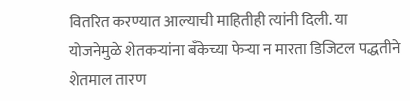वितरित करण्यात आल्याची माहितीही त्यांनी दिली. या योजनेमुळे शेतकऱ्यांना बँकेच्या फेऱ्या न मारता डिजिटल पद्धतीने शेतमाल तारण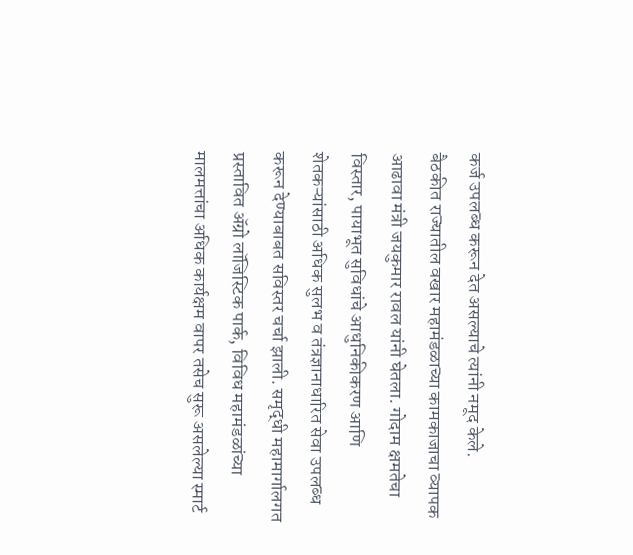कर्ज उपलब्ध करून देत असल्याचे त्यांनी नमूद केले.
बैठकीत राज्यातील वखार महामंडळाच्या कामकाजाचा व्यापक आढावा मंत्री जयकुमार रावल यांनी घेतला. गोदाम क्षमतेचा विस्तार, पायाभूत सुविधांचे आधुनिकीकरण आणि शेतकऱ्यांसाठी अधिक सुलभ व तंत्रज्ञानाधारित सेवा उपलब्ध करून देण्याबाबत सविस्तर चर्चा झाली. समृद्धी महामार्गालगत प्रस्तावित ॲग्रो लॉजिस्टिक पार्क, विविध महामंडळांच्या मालमत्तांचा अधिक कार्यक्षम वापर तसेच सुरू असलेल्या स्मार्ट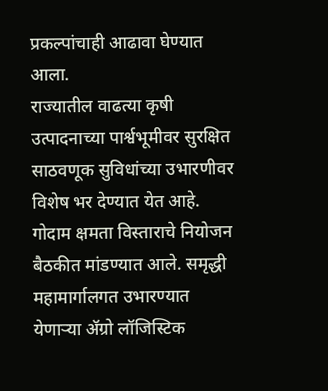प्रकल्पांचाही आढावा घेण्यात आला.
राज्यातील वाढत्या कृषी उत्पादनाच्या पार्श्वभूमीवर सुरक्षित साठवणूक सुविधांच्या उभारणीवर विशेष भर देण्यात येत आहे. गोदाम क्षमता विस्ताराचे नियोजन बैठकीत मांडण्यात आले. समृद्धी महामार्गालगत उभारण्यात येणाऱ्या ॲग्रो लॉजिस्टिक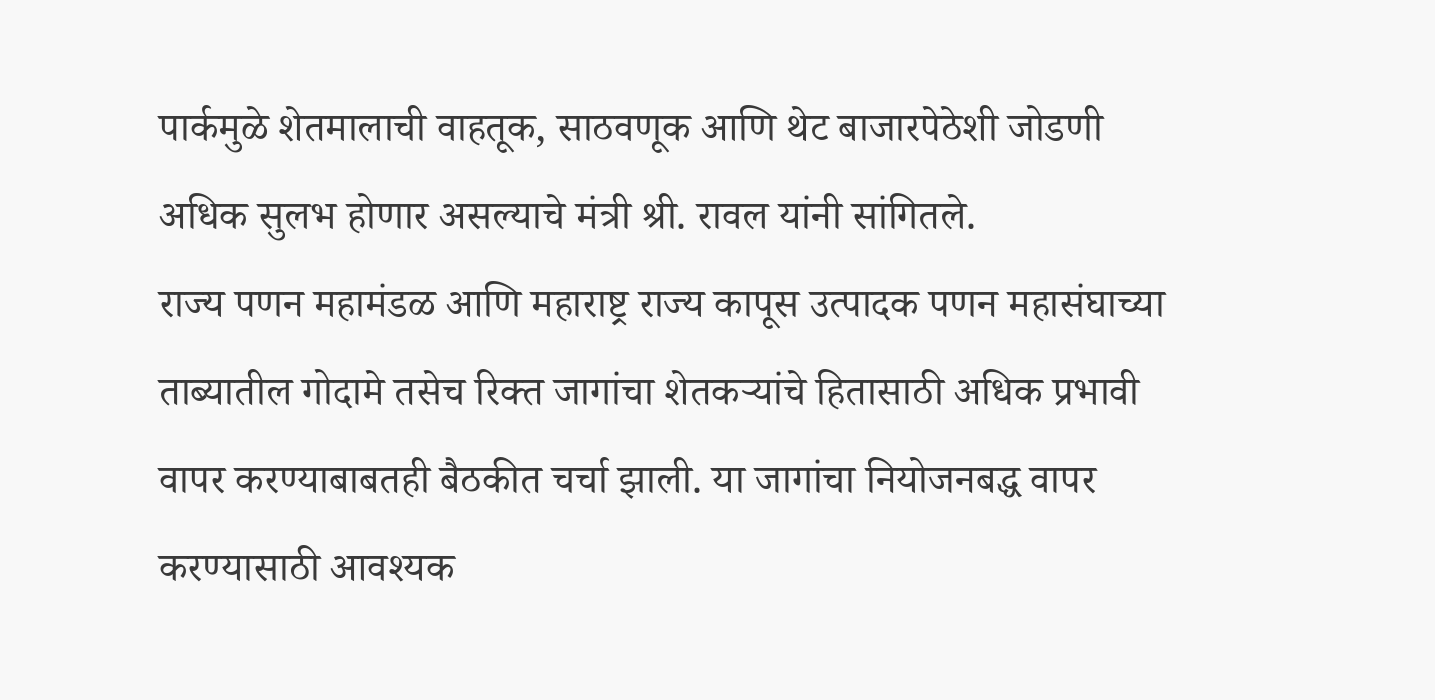पार्कमुळे शेतमालाची वाहतूक, साठवणूक आणि थेट बाजारपेठेशी जोडणी अधिक सुलभ होणार असल्याचे मंत्री श्री. रावल यांनी सांगितले.
राज्य पणन महामंडळ आणि महाराष्ट्र राज्य कापूस उत्पादक पणन महासंघाच्या ताब्यातील गोदामे तसेच रिक्त जागांचा शेतकऱ्यांचे हितासाठी अधिक प्रभावी वापर करण्याबाबतही बैठकीत चर्चा झाली. या जागांचा नियोजनबद्ध वापर करण्यासाठी आवश्यक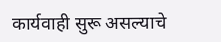कार्यवाही सुरू असल्याचे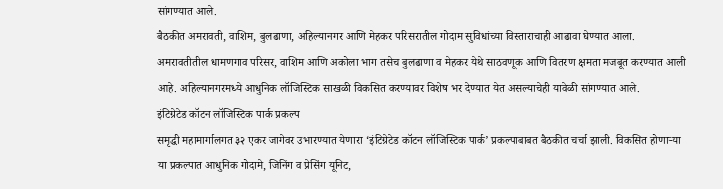सांगण्यात आले.
बैठकीत अमरावती, वाशिम, बुलढाणा, अहिल्यानगर आणि मेहकर परिसरातील गोदाम सुविधांच्या विस्ताराचाही आढावा घेण्यात आला. अमरावतीतील धामणगाव परिसर, वाशिम आणि अकोला भाग तसेच बुलढाणा व मेहकर येथे साठवणूक आणि वितरण क्षमता मजबूत करण्यात आली आहे. अहिल्यानगरमध्ये आधुनिक लॉजिस्टिक साखळी विकसित करण्यावर विशेष भर देण्यात येत असल्याचेही यावेळी सांगण्यात आले.
इंटिग्रेटेड कॉटन लॉजिस्टिक पार्क प्रकल्प
समृद्धी महामार्गालगत ३२ एकर जागेवर उभारण्यात येणारा ‘इंटिग्रेटेड कॉटन लॉजिस्टिक पार्क’ प्रकल्पाबाबत बैठकीत चर्चा झाली. विकसित होणाऱ्या या प्रकल्पात आधुनिक गोदामे, जिनिंग व प्रेसिंग यूनिट,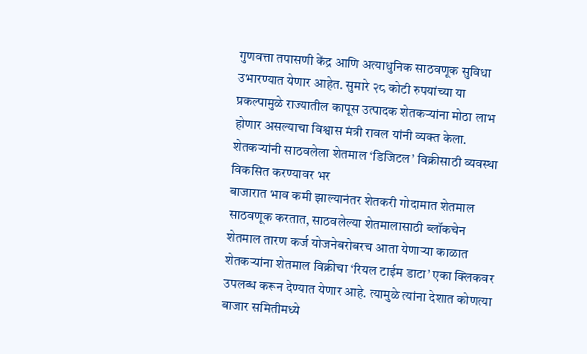गुणवत्ता तपासणी केंद्र आणि अत्याधुनिक साठवणूक सुविधा उभारण्यात येणार आहेत. सुमारे २८ कोटी रुपयांच्या या प्रकल्पामुळे राज्यातील कापूस उत्पादक शेतकऱ्यांना मोठा लाभ होणार असल्याचा विश्वास मंत्री रावल यांनी व्यक्त केला.
शेतकऱ्यांनी साठवलेला शेतमाल ‘डिजिटल’ विक्रीसाठी व्यवस्था विकसित करण्यावर भर
बाजारात भाव कमी झाल्यानंतर शेतकरी गोदामात शेतमाल साठवणूक करतात, साठवलेल्या शेतमालासाठी ब्लॉकचेन शेतमाल तारण कर्ज योजनेबरोबरच आता येणाऱ्या काळात शेतकऱ्यांना शेतमाल विक्रीचा ‘रियल टाईम डाटा’ एका क्लिकवर उपलब्ध करून देण्यात येणार आहे. त्यामुळे त्यांना देशात कोणत्या बाजार समितीमध्ये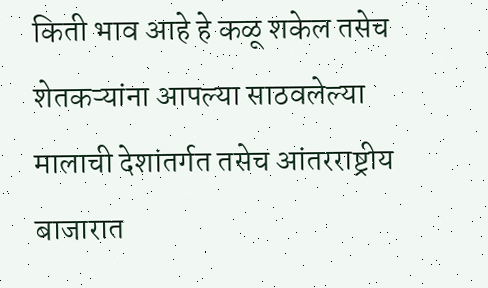किती भाव आहे हे कळू शकेल तसेच शेतकऱ्यांना आपल्या साठवलेल्या मालाची देशांतर्गत तसेच आंतरराष्ट्रीय बाजारात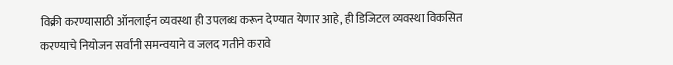विक्री करण्यासाठी ऑनलाईन व्यवस्था ही उपलब्ध करून देण्यात येणार आहे, ही डिजिटल व्यवस्था विकसित करण्याचे नियोजन सर्वांनी समन्वयाने व जलद गतीने करावे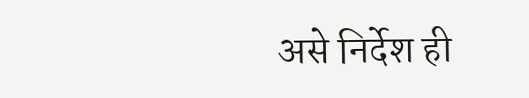असे निर्देश ही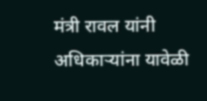मंत्री रावल यांनी अधिकाऱ्यांना यावेळी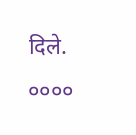दिले.
००००